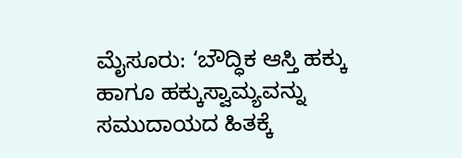ಮೈಸೂರು: ‘ಬೌದ್ಧಿಕ ಆಸ್ತಿ ಹಕ್ಕು ಹಾಗೂ ಹಕ್ಕುಸ್ವಾಮ್ಯವನ್ನು ಸಮುದಾಯದ ಹಿತಕ್ಕೆ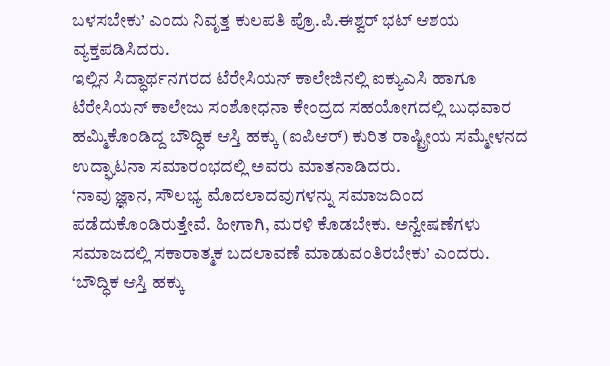ಬಳಸಬೇಕು’ ಎಂದು ನಿವೃತ್ತ ಕುಲಪತಿ ಪ್ರೊ.ಪಿ.ಈಶ್ವರ್ ಭಟ್ ಆಶಯ ವ್ಯಕ್ತಪಡಿಸಿದರು.
ಇಲ್ಲಿನ ಸಿದ್ಧಾರ್ಥನಗರದ ಟೆರೇಸಿಯನ್ ಕಾಲೇಜಿನಲ್ಲಿ ಐಕ್ಯುಎಸಿ ಹಾಗೂ ಟೆರೇಸಿಯನ್ ಕಾಲೇಜು ಸಂಶೋಧನಾ ಕೇಂದ್ರದ ಸಹಯೋಗದಲ್ಲಿ ಬುಧವಾರ ಹಮ್ಮಿಕೊಂಡಿದ್ದ ಬೌದ್ಧಿಕ ಆಸ್ತಿ ಹಕ್ಕು (ಐಪಿಆರ್) ಕುರಿತ ರಾಷ್ಟ್ರೀಯ ಸಮ್ಮೇಳನದ ಉದ್ಘಾಟನಾ ಸಮಾರಂಭದಲ್ಲಿ ಅವರು ಮಾತನಾಡಿದರು.
‘ನಾವು ಜ್ಞಾನ, ಸೌಲಭ್ಯ ಮೊದಲಾದವುಗಳನ್ನು ಸಮಾಜದಿಂದ ಪಡೆದುಕೊಂಡಿರುತ್ತೇವೆ. ಹೀಗಾಗಿ, ಮರಳಿ ಕೊಡಬೇಕು. ಅನ್ವೇಷಣೆಗಳು ಸಮಾಜದಲ್ಲಿ ಸಕಾರಾತ್ಮಕ ಬದಲಾವಣೆ ಮಾಡುವಂತಿರಬೇಕು’ ಎಂದರು.
‘ಬೌದ್ಧಿಕ ಆಸ್ತಿ ಹಕ್ಕು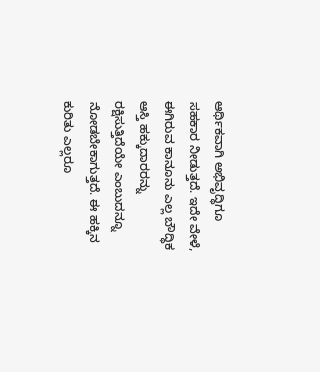ಆರ್ಥಿಕವಾಗಿ ಅಭಿವೃದ್ಧಿಗೂ ಸಹಕಾರ ನೀಡುತ್ತದೆ. ಇದೇ ವೇಳೆ, ಈಗಿರುವ ಕಾನೂನು ಎಲ್ಲ ಬೌದ್ಧಿಕ ಆಸ್ತಿ ಹಕ್ಕುದಾರರನ್ನು ರಕ್ಷಿಸುತ್ತಿದೆಯೇ ಎಂಬುದನ್ನೂ ನೋಡಬೇಕಾಗುತ್ತದೆ. ಈ ಹಕ್ಕಿನ ಕುರಿತು ಎಲ್ಲರೂ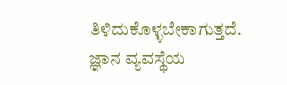ತಿಳಿದುಕೊಳ್ಳಬೇಕಾಗುತ್ತದೆ. ಜ್ಞಾನ ವ್ಯವಸ್ಥೆಯ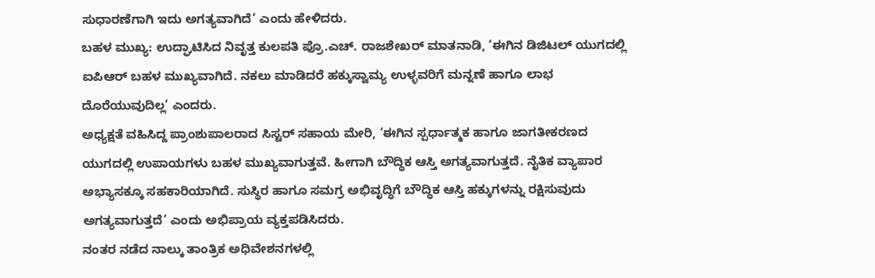ಸುಧಾರಣೆಗಾಗಿ ಇದು ಅಗತ್ಯವಾಗಿದೆ’ ಎಂದು ಹೇಳಿದರು.
ಬಹಳ ಮುಖ್ಯ: ಉದ್ಘಾಟಿಸಿದ ನಿವೃತ್ತ ಕುಲಪತಿ ಪ್ರೊ.ಎಚ್. ರಾಜಶೇಖರ್ ಮಾತನಾಡಿ, ‘ಈಗಿನ ಡಿಜಿಟಲ್ ಯುಗದಲ್ಲಿ ಐಪಿಆರ್ ಬಹಳ ಮುಖ್ಯವಾಗಿದೆ. ನಕಲು ಮಾಡಿದರೆ ಹಕ್ಕುಸ್ವಾಮ್ಯ ಉಳ್ಳವರಿಗೆ ಮನ್ನಣೆ ಹಾಗೂ ಲಾಭ ದೊರೆಯುವುದಿಲ್ಲ’ ಎಂದರು.
ಅಧ್ಯಕ್ಷತೆ ವಹಿಸಿದ್ದ ಪ್ರಾಂಶುಪಾಲರಾದ ಸಿಸ್ಟರ್ ಸಹಾಯ ಮೇರಿ, ‘ಈಗಿನ ಸ್ಪರ್ಧಾತ್ಮಕ ಹಾಗೂ ಜಾಗತೀಕರಣದ ಯುಗದಲ್ಲಿ ಉಪಾಯಗಳು ಬಹಳ ಮುಖ್ಯವಾಗುತ್ತವೆ. ಹೀಗಾಗಿ ಬೌದ್ಧಿಕ ಆಸ್ತಿ ಅಗತ್ಯವಾಗುತ್ತದೆ. ನೈತಿಕ ವ್ಯಾಪಾರ ಅಭ್ಯಾಸಕ್ಕೂ ಸಹಕಾರಿಯಾಗಿದೆ. ಸುಸ್ಥಿರ ಹಾಗೂ ಸಮಗ್ರ ಅಭಿವೃದ್ಧಿಗೆ ಬೌದ್ಧಿಕ ಆಸ್ತಿ ಹಕ್ಕುಗಳನ್ನು ರಕ್ಷಿಸುವುದು ಅಗತ್ಯವಾಗುತ್ತದೆ’ ಎಂದು ಅಭಿಪ್ರಾಯ ವ್ಯಕ್ತಪಡಿಸಿದರು.
ನಂತರ ನಡೆದ ನಾಲ್ಕು ತಾಂತ್ರಿಕ ಅಧಿವೇಶನಗಳಲ್ಲಿ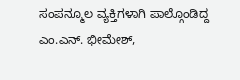ಸಂಪನ್ಮೂಲ ವ್ಯಕ್ತಿಗಳಾಗಿ ಪಾಲ್ಗೊಂಡಿದ್ದ ಎಂ.ಎನ್. ಭೀಮೇಶ್,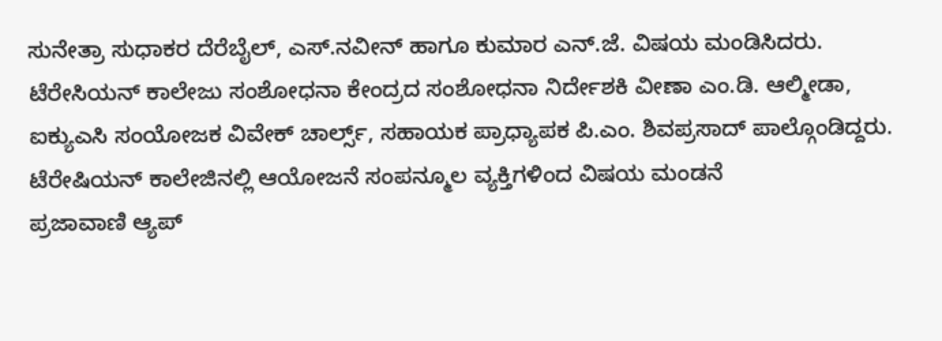ಸುನೇತ್ರಾ ಸುಧಾಕರ ದೆರೆಬೈಲ್, ಎಸ್.ನವೀನ್ ಹಾಗೂ ಕುಮಾರ ಎನ್.ಜೆ. ವಿಷಯ ಮಂಡಿಸಿದರು.
ಟೆರೇಸಿಯನ್ ಕಾಲೇಜು ಸಂಶೋಧನಾ ಕೇಂದ್ರದ ಸಂಶೋಧನಾ ನಿರ್ದೇಶಕಿ ವೀಣಾ ಎಂ.ಡಿ. ಆಲ್ಮೀಡಾ, ಐಕ್ಯುಎಸಿ ಸಂಯೋಜಕ ವಿವೇಕ್ ಚಾರ್ಲ್ಸ್, ಸಹಾಯಕ ಪ್ರಾಧ್ಯಾಪಕ ಪಿ.ಎಂ. ಶಿವಪ್ರಸಾದ್ ಪಾಲ್ಗೊಂಡಿದ್ದರು.
ಟೆರೇಷಿಯನ್ ಕಾಲೇಜಿನಲ್ಲಿ ಆಯೋಜನೆ ಸಂಪನ್ಮೂಲ ವ್ಯಕ್ತಿಗಳಿಂದ ವಿಷಯ ಮಂಡನೆ
ಪ್ರಜಾವಾಣಿ ಆ್ಯಪ್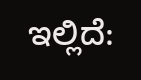ಇಲ್ಲಿದೆ: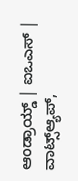ಆಂಡ್ರಾಯ್ಡ್ | ಐಒಎಸ್ | ವಾಟ್ಸ್ಆ್ಯಪ್,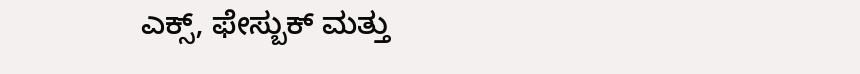ಎಕ್ಸ್, ಫೇಸ್ಬುಕ್ ಮತ್ತು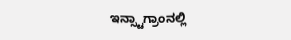ಇನ್ಸ್ಟಾಗ್ರಾಂನಲ್ಲಿ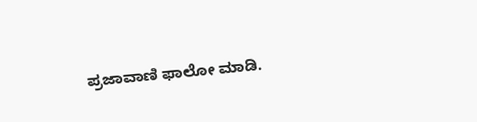ಪ್ರಜಾವಾಣಿ ಫಾಲೋ ಮಾಡಿ.